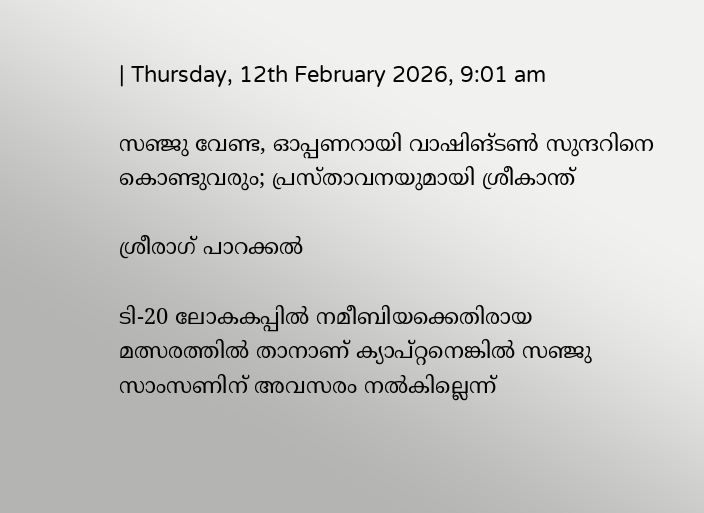| Thursday, 12th February 2026, 9:01 am

സഞ്ജു വേണ്ട, ഓപ്പണറായി വാഷിങ്ടണ്‍ സുന്ദറിനെ കൊണ്ടുവരും; പ്രസ്താവനയുമായി ശ്രീകാന്ത്

ശ്രീരാഗ് പാറക്കല്‍

ടി-20 ലോകകപ്പില്‍ നമീബിയക്കെതിരായ മത്സരത്തില്‍ താനാണ് ക്യാപ്റ്റനെങ്കില്‍ സഞ്ജു സാംസണിന് അവസരം നല്‍കില്ലെന്ന്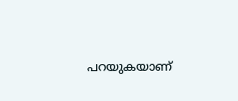പറയുകയാണ്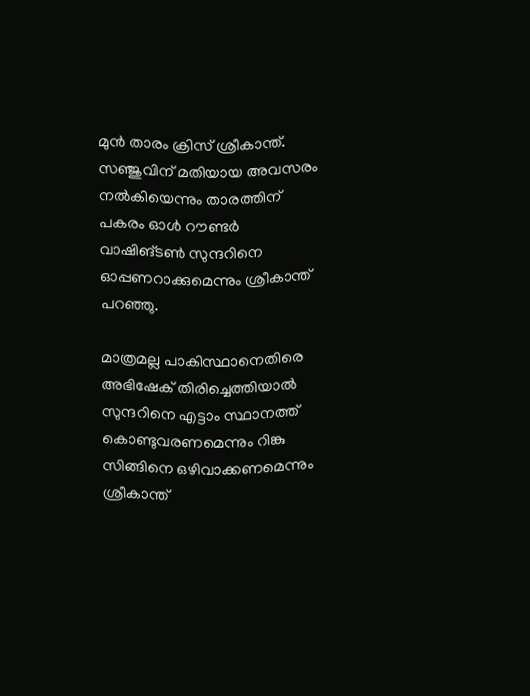മുന്‍ താരം ക്രിസ് ശ്രീകാന്ത്. സഞ്ജുവിന് മതിയായ അവസരം നല്‍കിയെന്നും താരത്തിന് പകരം ഓള്‍ റൗണ്ടര്‍ വാഷിങ്ടണ്‍ സുന്ദറിനെ ഓപ്പണറാക്കുമെന്നും ശ്രീകാന്ത് പറഞ്ഞു.

മാത്രമല്ല പാകിസ്ഥാനെതിരെ അഭിഷേക് തിരിച്ചെത്തിയാല്‍ സുന്ദറിനെ എട്ടാം സ്ഥാനത്ത് കൊണ്ടുവരണമെന്നും റിങ്കു സിങ്ങിനെ ഒഴിവാക്കണമെന്നും ശ്രീകാന്ത്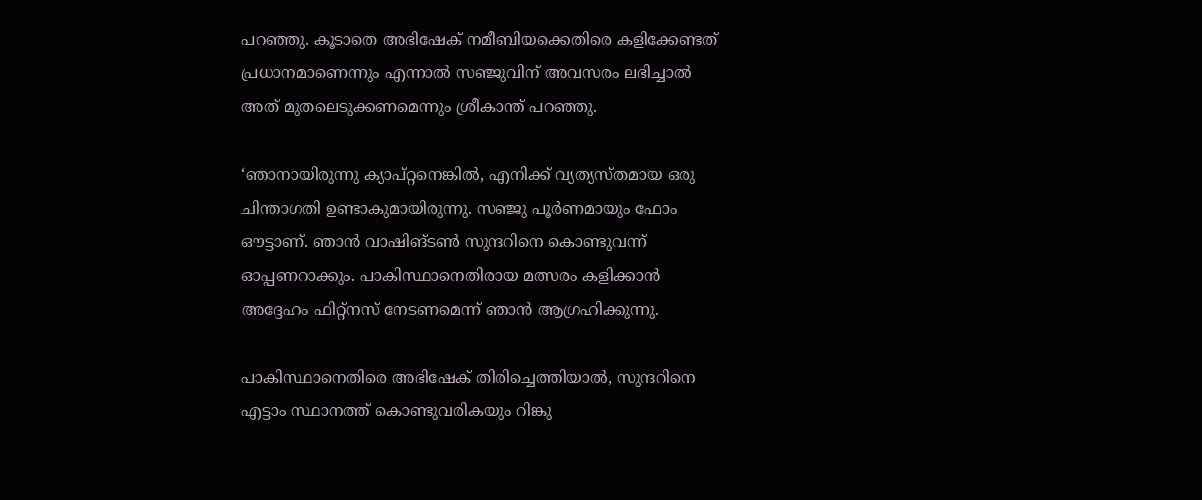പറഞ്ഞു. കൂടാതെ അഭിഷേക് നമീബിയക്കെതിരെ കളിക്കേണ്ടത് പ്രധാനമാണെന്നും എന്നാല്‍ സഞ്ജുവിന് അവസരം ലഭിച്ചാല്‍ അത് മുതലെടുക്കണമെന്നും ശ്രീകാന്ത് പറഞ്ഞു.

‘ഞാനായിരുന്നു ക്യാപ്റ്റനെങ്കില്‍, എനിക്ക് വ്യത്യസ്തമായ ഒരു ചിന്താഗതി ഉണ്ടാകുമായിരുന്നു. സഞ്ജു പൂര്‍ണമായും ഫോം ഔട്ടാണ്. ഞാന്‍ വാഷിങ്ടണ്‍ സുന്ദറിനെ കൊണ്ടുവന്ന് ഓപ്പണറാക്കും. പാകിസ്ഥാനെതിരായ മത്സരം കളിക്കാന്‍ അദ്ദേഹം ഫിറ്റ്‌നസ് നേടണമെന്ന് ഞാന്‍ ആഗ്രഹിക്കുന്നു.

പാകിസ്ഥാനെതിരെ അഭിഷേക് തിരിച്ചെത്തിയാല്‍, സുന്ദറിനെ എട്ടാം സ്ഥാനത്ത് കൊണ്ടുവരികയും റിങ്കു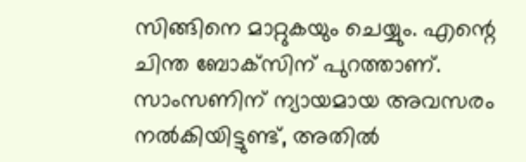സിങ്ങിനെ മാറ്റുകയും ചെയ്യും. എന്റെ ചിന്ത ബോക്‌സിന് പുറത്താണ്. സാംസണിന് ന്യായമായ അവസരം നല്‍കിയിട്ടുണ്ട്, അതില്‍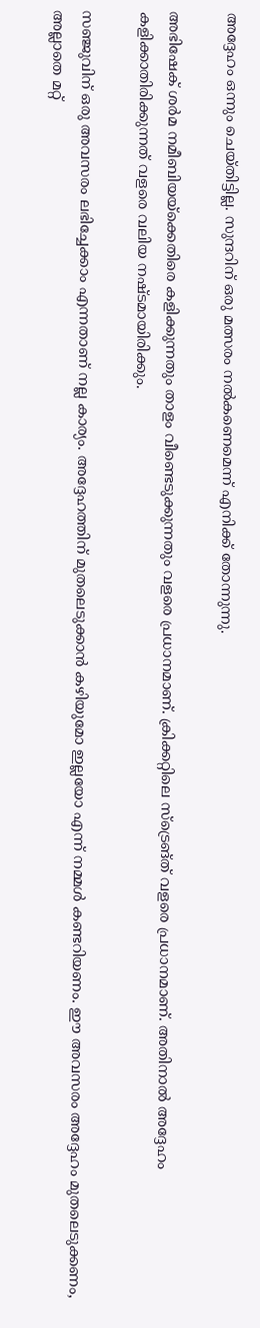അദ്ദേഹം ഒന്നും ചെയ്തിട്ടില്ല. സുന്ദറിന് ഒരു മത്സരം നല്‍കണെമെന്ന് എനിക്ക് തോന്നുന്നു.

അഭിഷേക് ശര്‍മ നമീബിയയ്ക്കെതിരെ കളിക്കുന്നതും താളം വീണ്ടെടുക്കുന്നതും വളരെ പ്രധാനമാണ്. ക്രിക്കറ്റിലെ സ്‌ട്രെങ്ത് വളരെ പ്രധാനമാണ്. അതിനാല്‍ അദ്ദേഹം കളിക്കാതിരിക്കുന്നത് വളരെ വലിയ നഷ്ടമായിരിക്കും.

സഞ്ജുവിന് ഒരു അവസരം ലഭിച്ചേക്കാം എന്നതാണ് നല്ല കാര്യം. അദ്ദേഹത്തിന് മുതലെടുക്കാന്‍ കഴിയുമോ ഇല്ലയോ എന്ന് നമ്മള്‍ കണ്ടറിയണം. ഈ അവസരം അദ്ദേഹം മുതലെടുക്കണം, അല്ലാതെ മറ്റ്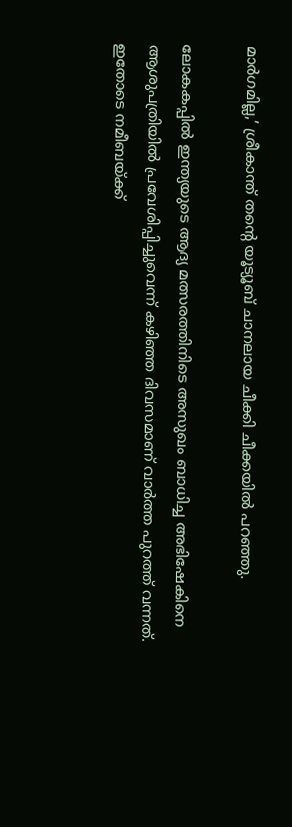മാര്‍ഗമില്ല,’ ശ്രീകാന്ത് തന്റെ യൂട്യൂബ് ചാനലായ ചീക്കി ചീക്കയില്‍ പറഞ്ഞു.

ലോകകപ്പില്‍ ഇന്ത്യയുടെ ആദ്യ മത്സരത്തിനിടെ അസുഖം ബാധിച്ച അഭിഷേകിനെ ആശുപത്രിയില്‍ പ്രവേശിപ്പിച്ചുവെന്ന് കഴിഞ്ഞ ദിവസമാണ് വാര്‍ത്ത പുറത്ത് വന്നത്. ഇതോടെ നമീബയ്ക്ക്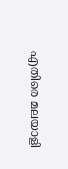എതിരെ മലയാളി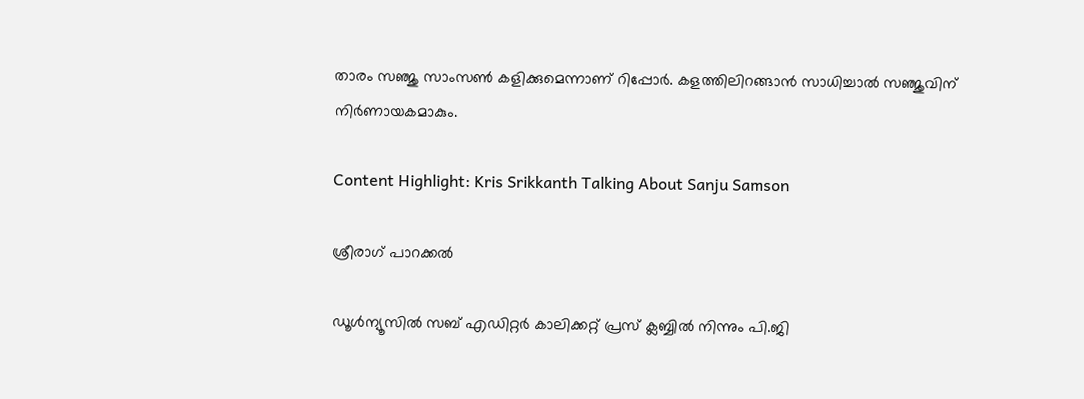താരം സഞ്ജു സാംസണ്‍ കളിക്കുമെന്നാണ് റിപ്പോര്‍. കളത്തിലിറങ്ങാന്‍ സാധിച്ചാല്‍ സഞ്ജുവിന് നിര്‍ണായകമാകും.

Content Highlight: Kris Srikkanth Talking About Sanju Samson

ശ്രീരാഗ് പാറക്കല്‍

ഡൂള്‍ന്യൂസില്‍ സബ് എഡിറ്റര്‍ കാലിക്കറ്റ് പ്രസ് ക്ലബ്ബില്‍ നിന്നും പി.ജി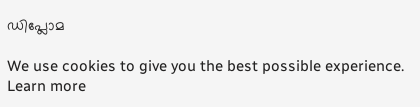ഡിപ്ലോമ

We use cookies to give you the best possible experience. Learn more